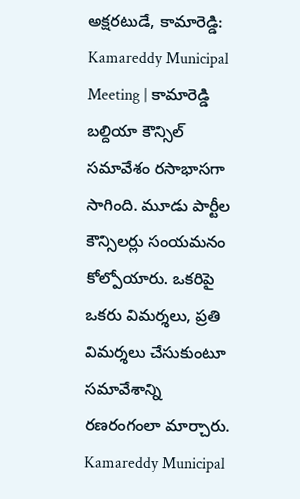అక్షరటుడే, కామారెడ్డి: Kamareddy Municipal Meeting | కామారెడ్డి బల్దియా కౌన్సిల్ సమావేశం రసాభాసగా సాగింది. మూడు పార్టీల కౌన్సిలర్లు సంయమనం కోల్పోయారు. ఒకరిపై ఒకరు విమర్శలు, ప్రతి విమర్శలు చేసుకుంటూ సమావేశాన్ని రణరంగంలా మార్చారు.
Kamareddy Municipal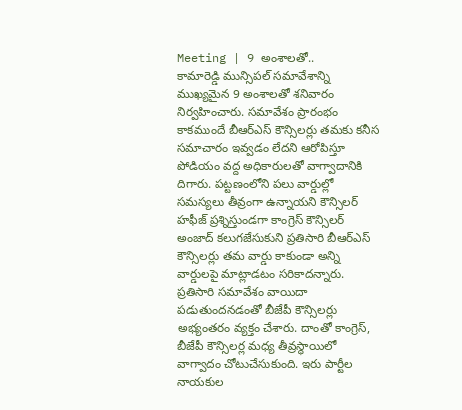Meeting | 9 అంశాలతో..
కామారెడ్డి మున్సిపల్ సమావేశాన్ని ముఖ్యమైన 9 అంశాలతో శనివారం నిర్వహించారు. సమావేశం ప్రారంభం కాకముందే బీఆర్ఎస్ కౌన్సిలర్లు తమకు కనీస సమాచారం ఇవ్వడం లేదని ఆరోపిస్తూ పోడియం వద్ద అధికారులతో వాగ్వాదానికి దిగారు. పట్టణంలోని పలు వార్డుల్లో సమస్యలు తీవ్రంగా ఉన్నాయని కౌన్సిలర్ హఫీజ్ ప్రశ్నిస్తుండగా కాంగ్రెస్ కౌన్సిలర్ అంజాద్ కలుగజేసుకుని ప్రతిసారి బీఆర్ఎస్ కౌన్సిలర్లు తమ వార్డు కాకుండా అన్ని వార్డులపై మాట్లాడటం సరికాదన్నారు. ప్రతిసారి సమావేశం వాయిదా పడుతుందనడంతో బీజేపీ కౌన్సిలర్లు అభ్యంతరం వ్యక్తం చేశారు. దాంతో కాంగ్రెస్, బీజేపీ కౌన్సిలర్ల మధ్య తీవ్రస్థాయిలో వాగ్వాదం చోటుచేసుకుంది. ఇరు పార్టీల నాయకుల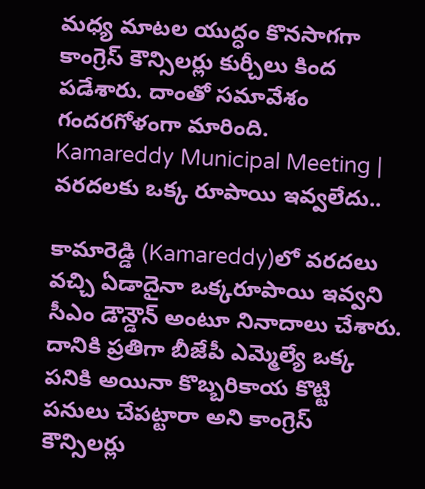మధ్య మాటల యుద్ధం కొనసాగగా కాంగ్రెస్ కౌన్సిలర్లు కుర్చీలు కింద పడేశారు. దాంతో సమావేశం గందరగోళంగా మారింది.
Kamareddy Municipal Meeting | వరదలకు ఒక్క రూపాయి ఇవ్వలేదు..

కామారెడ్డి (Kamareddy)లో వరదలు వచ్చి ఏడాదైనా ఒక్కరూపాయి ఇవ్వని సీఎం డౌన్డౌన్ అంటూ నినాదాలు చేశారు. దానికి ప్రతిగా బీజేపీ ఎమ్మెల్యే ఒక్క పనికి అయినా కొబ్బరికాయ కొట్టి పనులు చేపట్టారా అని కాంగ్రెస్ కౌన్సిలర్లు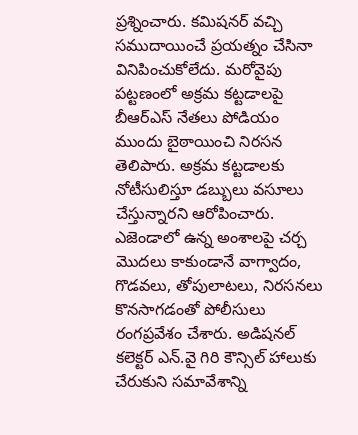ప్రశ్నించారు. కమిషనర్ వచ్చి సముదాయించే ప్రయత్నం చేసినా వినిపించుకోలేదు. మరోవైపు పట్టణంలో అక్రమ కట్టడాలపై బీఆర్ఎస్ నేతలు పోడియం ముందు బైఠాయించి నిరసన తెలిపారు. అక్రమ కట్టడాలకు నోటీసులిస్తూ డబ్బులు వసూలు చేస్తున్నారని ఆరోపించారు. ఎజెండాలో ఉన్న అంశాలపై చర్చ మొదలు కాకుండానే వాగ్వాదం, గొడవలు, తోపులాటలు, నిరసనలు కొనసాగడంతో పోలీసులు రంగప్రవేశం చేశారు. అడిషనల్ కలెక్టర్ ఎన్.వై గిరి కౌన్సిల్ హాలుకు చేరుకుని సమావేశాన్ని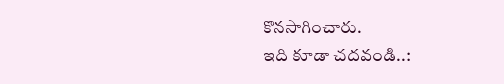కొనసాగించారు.
ఇది కూడా చదవండి..: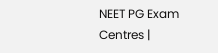NEET PG Exam Centres |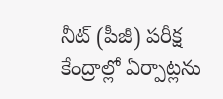నీట్ (పీజీ) పరీక్ష కేంద్రాల్లో ఏర్పాట్లను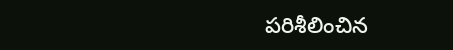పరిశీలించిన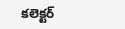కలెక్టర్